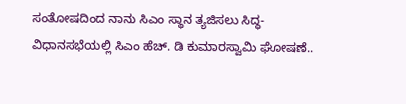ಸಂತೋಷದಿಂದ ನಾನು ಸಿಎಂ ಸ್ಥಾನ ತ್ಯಜಿಸಲು ಸಿದ್ಧ- ವಿಧಾನಸಭೆಯಲ್ಲಿ ಸಿಎಂ ಹೆಚ್. ಡಿ ಕುಮಾರಸ್ವಾಮಿ ಘೋಷಣೆ..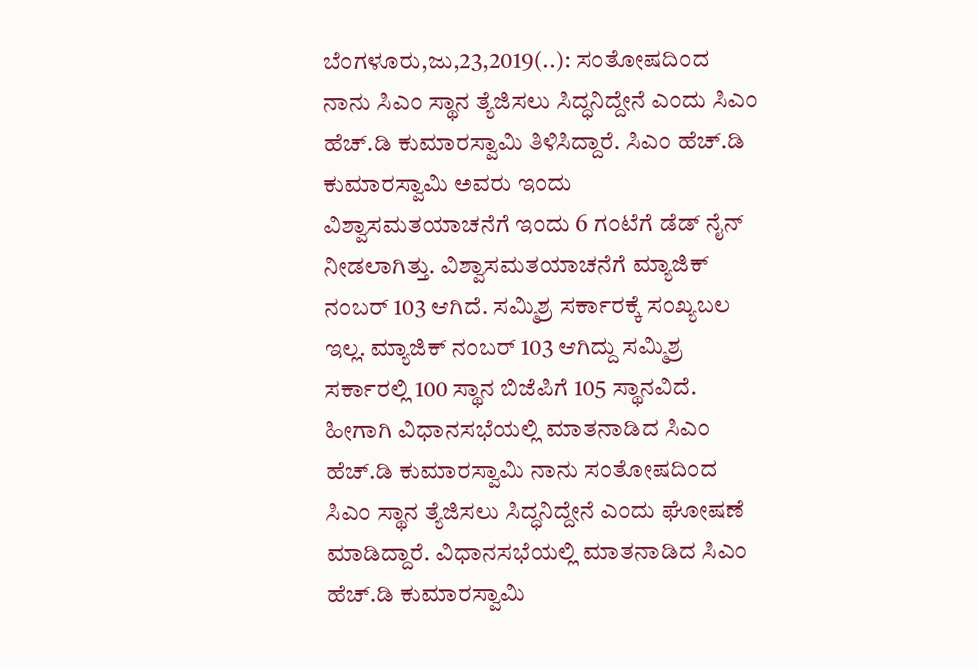ಬೆಂಗಳೂರು,ಜು,23,2019(..): ಸಂತೋಷದಿಂದ ನಾನು ಸಿಎಂ ಸ್ಥಾನ ತ್ಯೆಜಿಸಲು ಸಿದ್ಧನಿದ್ದೇನೆ ಎಂದು ಸಿಎಂ ಹೆಚ್.ಡಿ ಕುಮಾರಸ್ವಾಮಿ ತಿಳಿಸಿದ್ದಾರೆ. ಸಿಎಂ ಹೆಚ್.ಡಿ ಕುಮಾರಸ್ವಾಮಿ ಅವರು ಇಂದು ವಿಶ್ವಾಸಮತಯಾಚನೆಗೆ ಇಂದು 6 ಗಂಟೆಗೆ ಡೆಡ್ ನೈನ್ ನೀಡಲಾಗಿತ್ತು. ವಿಶ್ವಾಸಮತಯಾಚನೆಗೆ ಮ್ಯಾಜಿಕ್ ನಂಬರ್ 103 ಆಗಿದೆ. ಸಮ್ಮಿಶ್ರ ಸರ್ಕಾರಕ್ಕೆ ಸಂಖ್ಯಬಲ ಇಲ್ಲ. ಮ್ಯಾಜಿಕ್ ನಂಬರ್ 103 ಆಗಿದ್ದು ಸಮ್ಮಿಶ್ರ ಸರ್ಕಾರಲ್ಲಿ 100 ಸ್ಥಾನ ಬಿಜೆಪಿಗೆ 105 ಸ್ಥಾನವಿದೆ. ಹೀಗಾಗಿ ವಿಧಾನಸಭೆಯಲ್ಲಿ ಮಾತನಾಡಿದ ಸಿಎಂ ಹೆಚ್.ಡಿ ಕುಮಾರಸ್ವಾಮಿ ನಾನು ಸಂತೋಷದಿಂದ ಸಿಎಂ ಸ್ಥಾನ ತ್ಯೆಜಿಸಲು ಸಿದ್ಧನಿದ್ದೇನೆ ಎಂದು ಘೋಷಣೆ ಮಾಡಿದ್ದಾರೆ. ವಿಧಾನಸಭೆಯಲ್ಲಿ ಮಾತನಾಡಿದ ಸಿಎಂ ಹೆಚ್.ಡಿ ಕುಮಾರಸ್ವಾಮಿ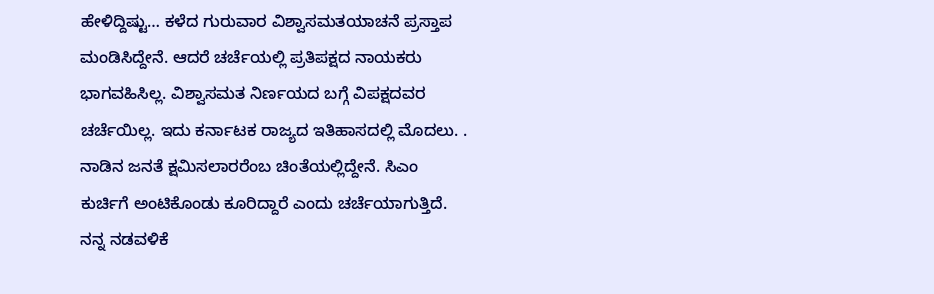ಹೇಳಿದ್ದಿಷ್ಟು… ಕಳೆದ ಗುರುವಾರ ವಿಶ್ವಾಸಮತಯಾಚನೆ ಪ್ರಸ್ತಾಪ ಮಂಡಿಸಿದ್ದೇನೆ. ಆದರೆ ಚರ್ಚೆಯಲ್ಲಿ ಪ್ರತಿಪಕ್ಷದ ನಾಯಕರು ಭಾಗವಹಿಸಿಲ್ಲ. ವಿಶ್ವಾಸಮತ ನಿರ್ಣಯದ ಬಗ್ಗೆ ವಿಪಕ್ಷದವರ ಚರ್ಚೆಯಿಲ್ಲ. ಇದು ಕರ್ನಾಟಕ ರಾಜ್ಯದ ಇತಿಹಾಸದಲ್ಲಿ ಮೊದಲು. . ನಾಡಿನ ಜನತೆ ಕ್ಷಮಿಸಲಾರರೆಂಬ ಚಿಂತೆಯಲ್ಲಿದ್ದೇನೆ. ಸಿಎಂ ಕುರ್ಚಿಗೆ ಅಂಟಿಕೊಂಡು ಕೂರಿದ್ದಾರೆ ಎಂದು ಚರ್ಚೆಯಾಗುತ್ತಿದೆ. ನನ್ನ ನಡವಳಿಕೆ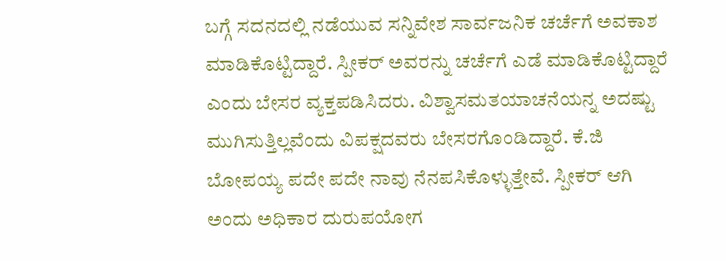ಬಗ್ಗೆ ಸದನದಲ್ಲಿ ನಡೆಯುವ ಸನ್ನಿವೇಶ ಸಾರ್ವಜನಿಕ ಚರ್ಚೆಗೆ ಅವಕಾಶ ಮಾಡಿಕೊಟ್ಟಿದ್ದಾರೆ. ಸ್ಪೀಕರ್ ಅವರನ್ನು ಚರ್ಚೆಗೆ ಎಡೆ ಮಾಡಿಕೊಟ್ಟಿದ್ದಾರೆ ಎಂದು ಬೇಸರ ವ್ಯಕ್ತಪಡಿಸಿದರು. ವಿಶ್ವಾಸಮತಯಾಚನೆಯನ್ನ ಅದಷ್ಟು ಮುಗಿಸುತ್ತಿಲ್ಲವೆಂದು ವಿಪಕ್ಷದವರು ಬೇಸರಗೊಂಡಿದ್ದಾರೆ. ಕೆ.ಜಿ ಬೋಪಯ್ಯ ಪದೇ ಪದೇ ನಾವು ನೆನಪಸಿಕೊಳ್ಳುತ್ತೇವೆ. ಸ್ಪೀಕರ್ ಆಗಿ ಅಂದು ಅಧಿಕಾರ ದುರುಪಯೋಗ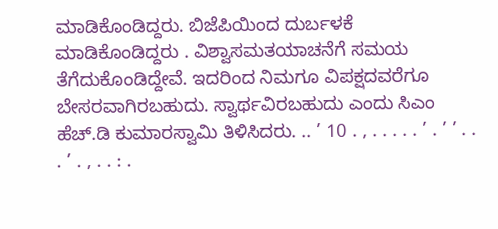ಮಾಡಿಕೊಂಡಿದ್ದರು. ಬಿಜೆಪಿಯಿಂದ ದುರ್ಬಳಕೆ ಮಾಡಿಕೊಂಡಿದ್ದರು . ವಿಶ್ವಾಸಮತಯಾಚನೆಗೆ ಸಮಯ ತೆಗೆದುಕೊಂಡಿದ್ದೇವೆ. ಇದರಿಂದ ನಿಮಗೂ ವಿಪಕ್ಷದವರೆಗೂ ಬೇಸರವಾಗಿರಬಹುದು. ಸ್ವಾರ್ಥವಿರಬಹುದು ಎಂದು ಸಿಎಂ ಹೆಚ್.ಡಿ ಕುಮಾರಸ್ವಾಮಿ ತಿಳಿಸಿದರು. .. ’ 10 . , . . . . . ’ . ’ ’ . . . ’ . , . . : .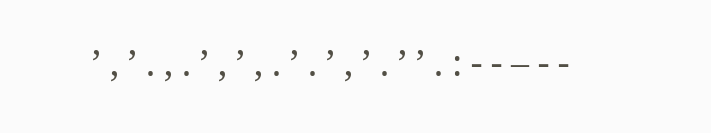’ , ’ . , . ’ , ’ , . ’ . ’ , ’ . ’ ’ . : - - – - -